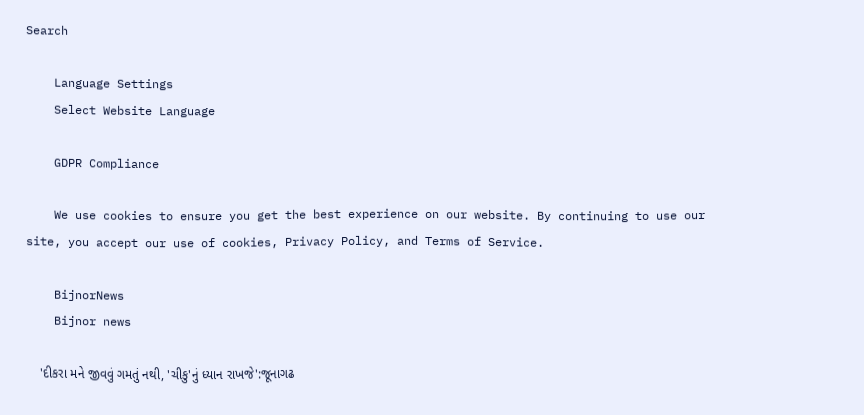Search

    Language Settings
    Select Website Language

    GDPR Compliance

    We use cookies to ensure you get the best experience on our website. By continuing to use our site, you accept our use of cookies, Privacy Policy, and Terms of Service.

    BijnorNews
    Bijnor news

    'દીકરા મને જીવવું ગમતું નથી, 'ચીકુ'નું ધ્યાન રાખજે':જૂનાગઢ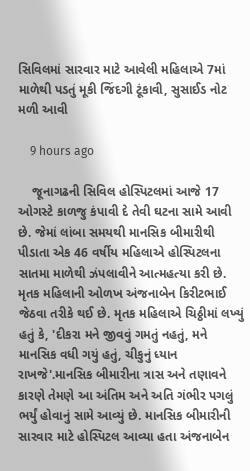સિવિલમાં સારવાર માટે આવેલી મહિલાએ 7માં માળેથી પડતું મૂકી જિંદગી ટૂંકાવી, સુસાઈડ નોટ મળી આવી

    9 hours ago

    જૂનાગઢની સિવિલ હોસ્પિટલમાં આજે 17 ઓગસ્ટે કાળજુ કંપાવી દે તેવી ઘટના સામે આવી છે. જેમાં લાંબા સમયથી માનસિક બીમારીથી પીડાતા એક 46 વર્ષીય મહિલાએ હોસ્પિટલના સાતમા માળેથી ઝંપલાવીને આત્મહત્યા કરી છે. મૃતક મહિલાની ઓળખ અંજનાબેન કિરીટભાઈ જેઠવા તરીકે થઈ છે. મૃતક મહિલાએ ચિઠ્ઠીમાં લખ્યું હતું કે, 'દીકરા મને જીવવું ગમતું નહતું, મને માનસિક વધી ગયું હતું, ચીકુનું ધ્યાન રાખજે'.માનસિક બીમારીના ત્રાસ અને તણાવને કારણે તેમણે આ અંતિમ અને અતિ ગંભીર પગલું ભર્યું હોવાનું સામે આવ્યું છે. માનસિક બીમારીની સારવાર માટે હોસ્પિટલ આવ્યા હતા અંજનાબેન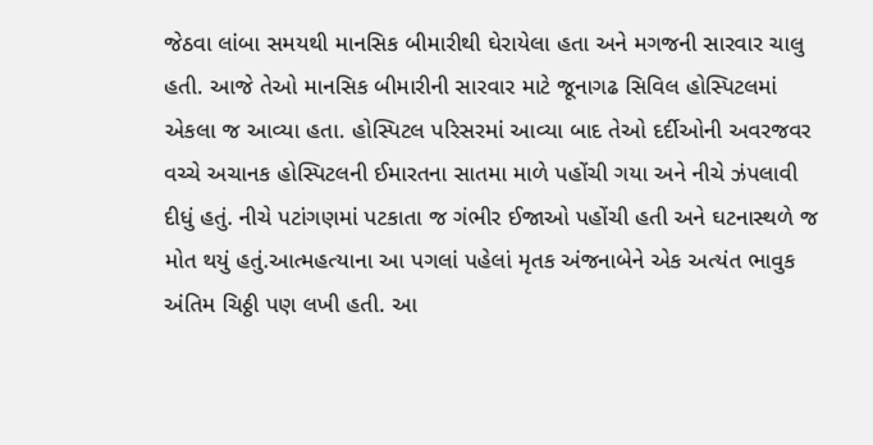જેઠવા લાંબા સમયથી માનસિક બીમારીથી ઘેરાયેલા હતા અને મગજની સારવાર ચાલુ હતી. આજે તેઓ માનસિક બીમારીની સારવાર માટે જૂનાગઢ સિવિલ હોસ્પિટલમાં એકલા જ આવ્યા હતા. હોસ્પિટલ પરિસરમાં આવ્યા બાદ તેઓ દર્દીઓની અવરજવર વચ્ચે અચાનક હોસ્પિટલની ઈમારતના સાતમા માળે પહોંચી ગયા અને નીચે ઝંપલાવી દીધું હતું. નીચે પટાંગણમાં પટકાતા જ ગંભીર ઈજાઓ પહોંચી હતી અને ઘટનાસ્થળે જ મોત થયું હતું.આત્મહત્યાના આ પગલાં પહેલાં મૃતક અંજનાબેને એક અત્યંત ભાવુક અંતિમ ચિઠ્ઠી પણ લખી હતી. આ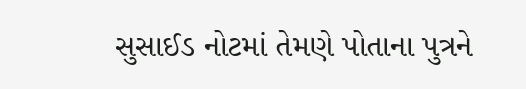સુસાઈડ નોટમાં તેમણે પોતાના પુત્રને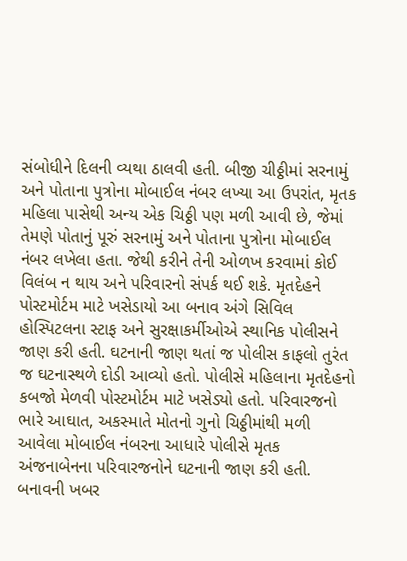સંબોધીને દિલની વ્યથા ઠાલવી હતી. બીજી ચીઠ્ઠીમાં સરનામું અને પોતાના પુત્રોના મોબાઈલ નંબર લખ્યા આ ઉપરાંત, મૃતક મહિલા પાસેથી અન્ય એક ચિઠ્ઠી પણ મળી આવી છે, જેમાં તેમણે પોતાનું પૂરું સરનામું અને પોતાના પુત્રોના મોબાઈલ નંબર લખેલા હતા. જેથી કરીને તેની ઓળખ કરવામાં કોઈ વિલંબ ન થાય અને પરિવારનો સંપર્ક થઈ શકે. મૃતદેહને પોસ્ટમોર્ટમ માટે ખસેડાયો આ બનાવ અંગે સિવિલ હોસ્પિટલના સ્ટાફ અને સુરક્ષાકર્મીઓએ સ્થાનિક પોલીસને જાણ કરી હતી. ઘટનાની જાણ થતાં જ પોલીસ કાફલો તુરંત જ ઘટનાસ્થળે દોડી આવ્યો હતો. પોલીસે મહિલાના મૃતદેહનો કબજો મેળવી પોસ્ટમોર્ટમ માટે ખસેડ્યો હતો. પરિવારજનો ભારે આઘાત, અકસ્માતે મોતનો ગુનો ચિઠ્ઠીમાંથી મળી આવેલા મોબાઈલ નંબરના આધારે પોલીસે મૃતક અંજનાબેનના પરિવારજનોને ઘટનાની જાણ કરી હતી. બનાવની ખબર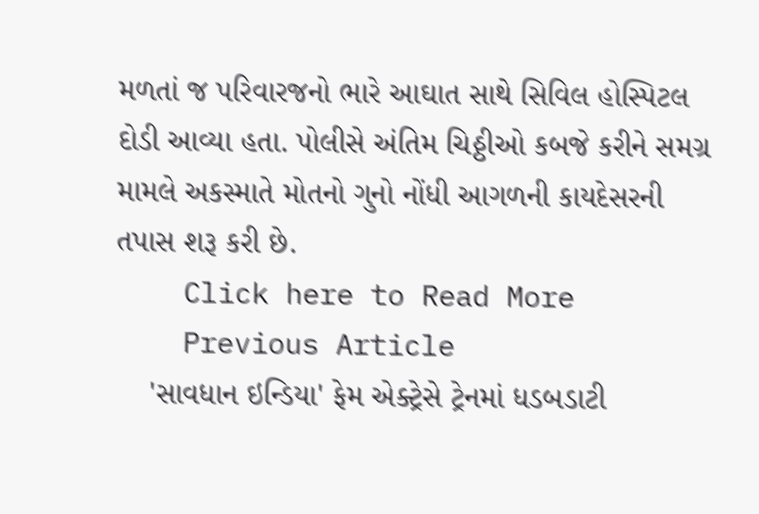મળતાં જ પરિવારજનો ભારે આઘાત સાથે સિવિલ હોસ્પિટલ દોડી આવ્યા હતા. પોલીસે અંતિમ ચિઠ્ઠીઓ કબજે કરીને સમગ્ર મામલે અકસ્માતે મોતનો ગુનો નોંધી આગળની કાયદેસરની તપાસ શરૂ કરી છે.
    Click here to Read More
    Previous Article
    'સાવધાન ઇન્ડિયા' ફેમ એક્ટ્રેસે ટ્રેનમાં ધડબડાટી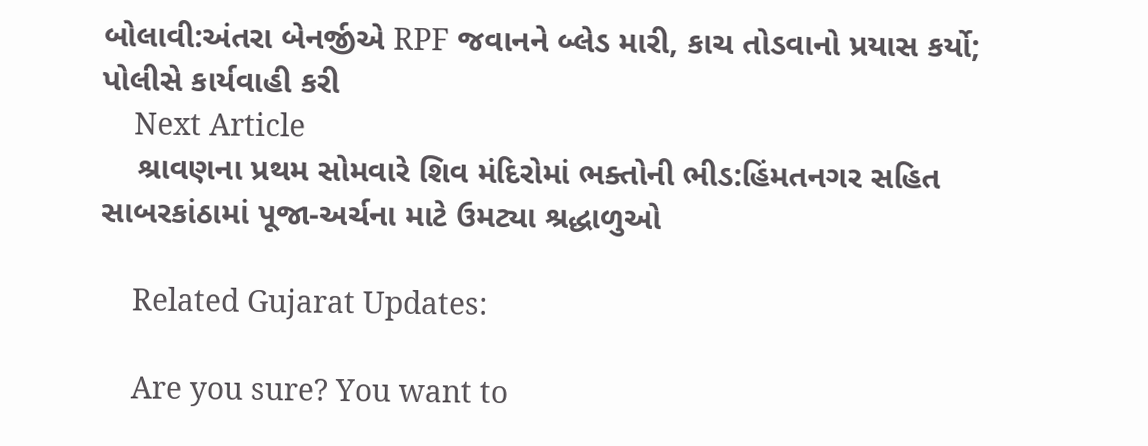બોલાવી:અંતરા બેનર્જીએ RPF જવાનને બ્લેડ મારી, કાચ તોડવાનો પ્રયાસ કર્યો; પોલીસે કાર્યવાહી કરી
    Next Article
    શ્રાવણના પ્રથમ સોમવારે શિવ મંદિરોમાં ભક્તોની ભીડ:હિંમતનગર સહિત સાબરકાંઠામાં પૂજા-અર્ચના માટે ઉમટ્યા શ્રદ્ધાળુઓ

    Related Gujarat Updates:

    Are you sure? You want to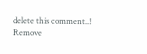delete this comment..! Remove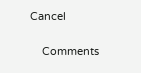Cancel

    Comments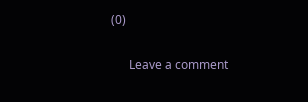(0)

      Leave a comment